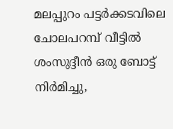മലപ്പുറം പട്ടർക്കടവിലെ ചോലപറമ്പ് വീട്ടിൽ ശംസുദ്ദീൻ ഒരു ബോട്ട് നിർമിച്ചു,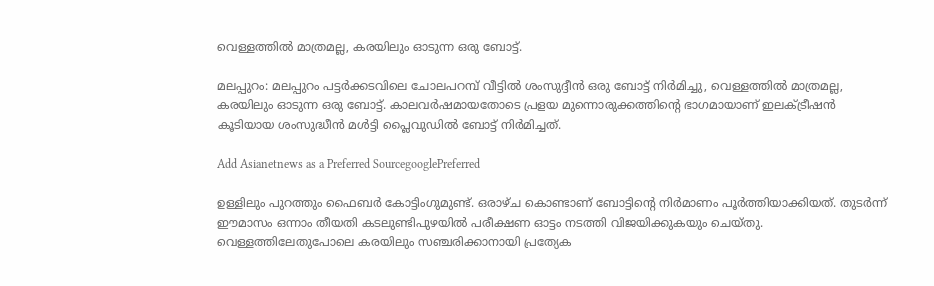വെള്ളത്തിൽ മാത്രമല്ല, കരയിലും ഓടുന്ന ഒരു ബോട്ട്.

മലപ്പുറം: മലപ്പുറം പട്ടർക്കടവിലെ ചോലപറമ്പ് വീട്ടിൽ ശംസുദ്ദീൻ ഒരു ബോട്ട് നിർമിച്ചു, വെള്ളത്തിൽ മാത്രമല്ല, കരയിലും ഓടുന്ന ഒരു ബോട്ട്. കാലവർഷമായതോടെ പ്രളയ മുന്നൊരുക്കത്തിന്റെ ഭാഗമായാണ് ഇലക്ട്രീഷൻ കൂടിയായ ശംസുദ്ധീൻ മൾട്ടി പ്ലൈവുഡിൽ ബോട്ട് നിർമിച്ചത്.

Add Asianetnews as a Preferred SourcegooglePreferred

ഉള്ളിലും പുറത്തും ഫൈബർ കോട്ടിംഗുമുണ്ട്. ഒരാഴ്ച കൊണ്ടാണ് ബോട്ടിന്റെ നിർമാണം പൂർത്തിയാക്കിയത്. തുടർന്ന് ഈമാസം ഒന്നാം തീയതി കടലുണ്ടിപുഴയിൽ പരീക്ഷണ ഓട്ടം നടത്തി വിജയിക്കുകയും ചെയ്തു. വെള്ളത്തിലേതുപോലെ കരയിലും സഞ്ചരിക്കാനായി പ്രത്യേക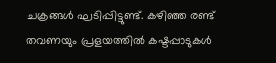ചക്രങ്ങൾ ഘടിപ്പിട്ടുണ്ട്. കഴിഞ്ഞ രണ്ട് തവണയും പ്രളയത്തിൽ കഷ്ടപ്പാടുകൾ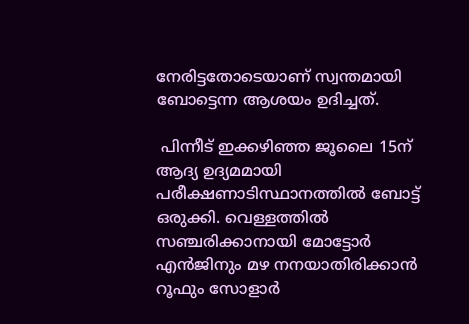നേരിട്ടതോടെയാണ് സ്വന്തമായി ബോട്ടെന്ന ആശയം ഉദിച്ചത്.

 പിന്നീട് ഇക്കഴിഞ്ഞ ജൂലൈ 15ന് ആദ്യ ഉദ്യമമായി പരീക്ഷണാടിസ്ഥാനത്തിൽ ബോട്ട് ഒരുക്കി. വെള്ളത്തിൽ സഞ്ചരിക്കാനായി മോട്ടോർ എൻജിനും മഴ നനയാതിരിക്കാൻ റൂഫും സോളാർ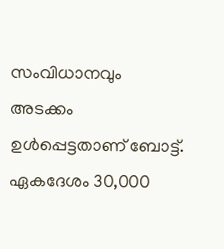സംവിധാനവും അടക്കം ഉൾപ്പെട്ടതാണ് ബോട്ട്. ഏകദേശം 30,000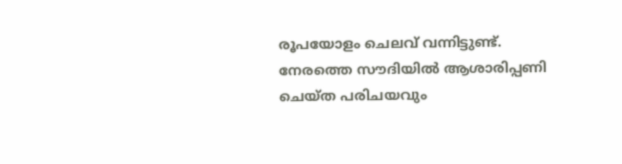രൂപയോളം ചെലവ് വന്നിട്ടുണ്ട്. നേരത്തെ സൗദിയിൽ ആശാരിപ്പണി ചെയ്ത പരിചയവും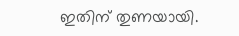ഇതിന് തുണയായി.